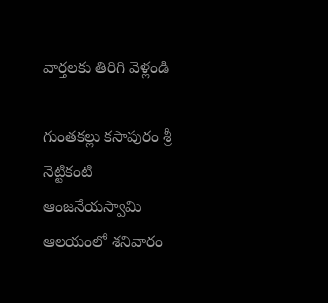వార్తలకు తిరిగి వెళ్లండి

గుంతకల్లు కసాపురం శ్రీ నెట్టికంటి ఆంజనేయస్వామి ఆలయంలో శనివారం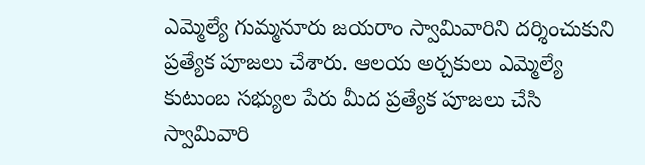ఎమ్మెల్యే గుమ్మనూరు జయరాం స్వామివారిని దర్శించుకుని ప్రత్యేక పూజలు చేశారు. ఆలయ అర్చకులు ఎమ్మెల్యే కుటుంబ సభ్యుల పేరు మీద ప్రత్యేక పూజలు చేసి స్వామివారి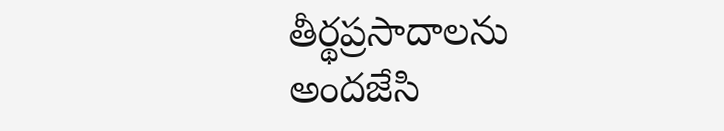తీర్థప్రసాదాలను అందజేసి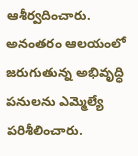ఆశీర్వదించారు.
అనంతరం ఆలయంలో జరుగుతున్న అభివృద్ధి పనులను ఎమ్మెల్యే పరిశీలించారు.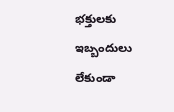భక్తులకు ఇబ్బందులు లేకుండా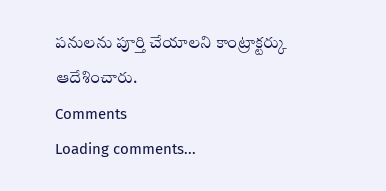పనులను పూర్తి చేయాలని కాంట్రాక్టర్కు ఆదేశించారు.
Comments
Loading comments...